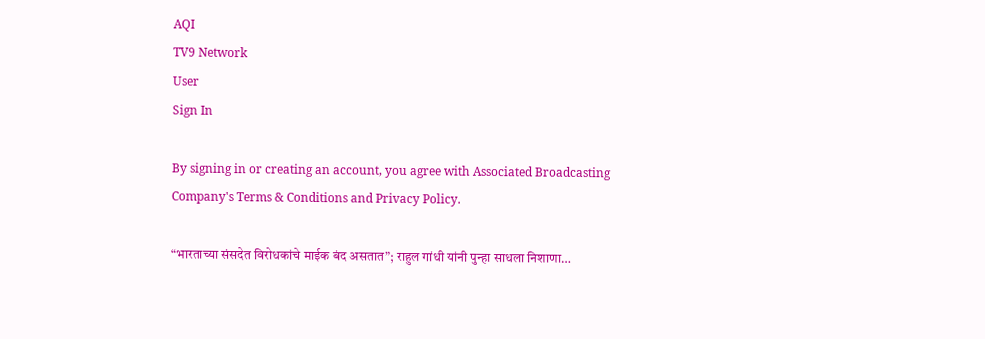AQI
TV9 Network
User
Sign In

By signing in or creating an account, you agree with Associated Broadcasting Company's Terms & Conditions and Privacy Policy.

“भारताच्या संसदेत विरोधकांचे माईक बंद असतात”; राहुल गांधी यांनी पुन्हा साधला निशाणा…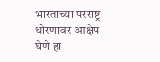भारताच्या परराष्ट्र धोरणावर आक्षेप घेणे हा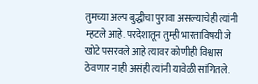तुमच्या अल्प बुद्धीचा पुरावा असल्याचेही त्यांनी म्हटले आहे. परदेशातून तुम्ही भारताविषयी जे खोटे पसरवले आहे त्यावर कोणीही विश्वास ठेवणार नाही असंही त्यांनी यावेळी सांगितले.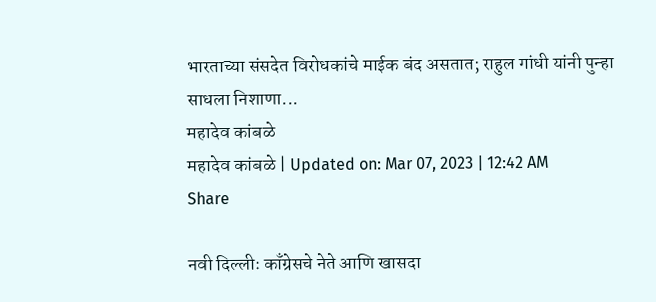भारताच्या संसदेत विरोधकांचे माईक बंद असतात; राहुल गांधी यांनी पुन्हा साधला निशाणा...
महादेव कांबळे
महादेव कांबळे | Updated on: Mar 07, 2023 | 12:42 AM
Share

नवी दिल्लीः काँग्रेसचे नेते आणि खासदा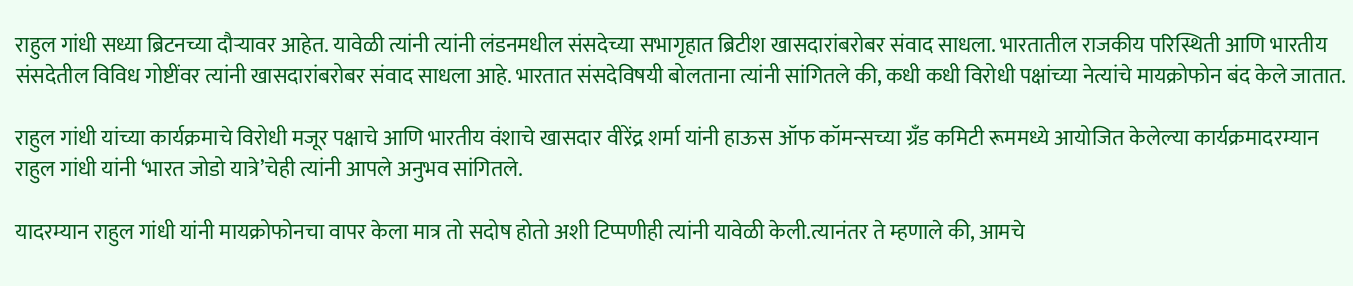राहुल गांधी सध्या ब्रिटनच्या दौऱ्यावर आहेत. यावेळी त्यांनी त्यांनी लंडनमधील संसदेच्या सभागृहात ब्रिटीश खासदारांबरोबर संवाद साधला. भारतातील राजकीय परिस्थिती आणि भारतीय संसदेतील विविध गोष्टींवर त्यांनी खासदारांबरोबर संवाद साधला आहे. भारतात संसदेविषयी बोलताना त्यांनी सांगितले की, कधी कधी विरोधी पक्षांच्या नेत्यांचे मायक्रोफोन बंद केले जातात.

राहुल गांधी यांच्या कार्यक्रमाचे विरोधी मजूर पक्षाचे आणि भारतीय वंशाचे खासदार वीरेंद्र शर्मा यांनी हाऊस ऑफ कॉमन्सच्या ग्रँड कमिटी रूममध्ये आयोजित केलेल्या कार्यक्रमादरम्यान राहुल गांधी यांनी ‘भारत जोडो यात्रे’चेही त्यांनी आपले अनुभव सांगितले.

यादरम्यान राहुल गांधी यांनी मायक्रोफोनचा वापर केला मात्र तो सदोष होतो अशी टिप्पणीही त्यांनी यावेळी केली.त्यानंतर ते म्हणाले की, आमचे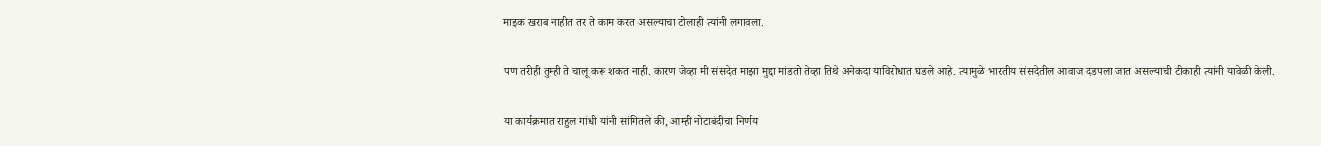माइक खराब नाहीत तर ते काम करत असल्याचा टोलाही त्यांनी लगावला.

पण तरीही तुम्ही ते चालू करू शकत नाही. कारण जेव्हा मी संसदेत माझा मुद्दा मांडतो तेव्हा तिथे अनेकदा याविरोधात घडले आहे. त्यामुळे भारतीय संसदेतील आवाज दडपला जात असल्याची टीकाही त्यांनी यावेळी केली.

या कार्यक्रमात राहुल गांधी यांनी सांगितले की, आम्ही नोटाबंदीचा निर्णय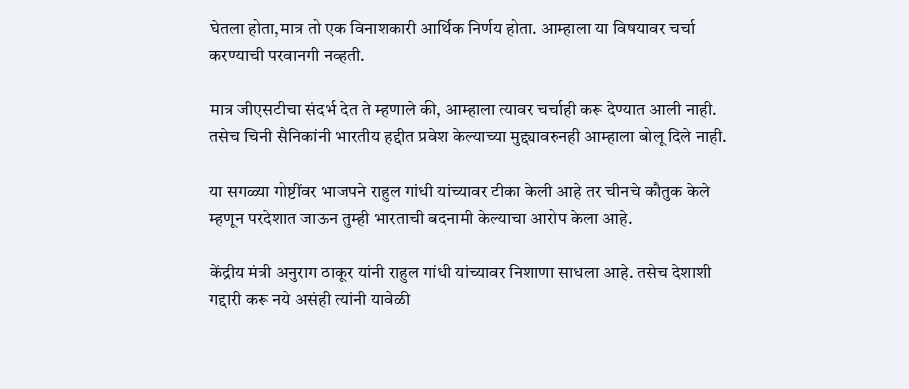घेतला होता,मात्र तो एक विनाशकारी आर्थिक निर्णय होता. आम्हाला या विषयावर चर्चा करण्याची परवानगी नव्हती.

मात्र जीएसटीचा संदर्भ देत ते म्हणाले की, आम्हाला त्यावर चर्चाही करू देण्यात आली नाही. तसेच चिनी सैनिकांनी भारतीय हद्दीत प्रवेश केल्याच्या मुद्द्यावरुनही आम्हाला बोलू दिले नाही.

या सगळ्या गोष्टींवर भाजपने राहुल गांधी यांच्यावर टीका केली आहे तर चीनचे कौतुक केले म्हणून परदेशात जाऊन तुम्ही भारताची बदनामी केल्याचा आरोप केला आहे.

केंद्रीय मंत्री अनुराग ठाकूर यांनी राहुल गांधी यांच्यावर निशाणा साधला आहे. तसेच देशाशी गद्दारी करू नये असंही त्यांनी यावेळी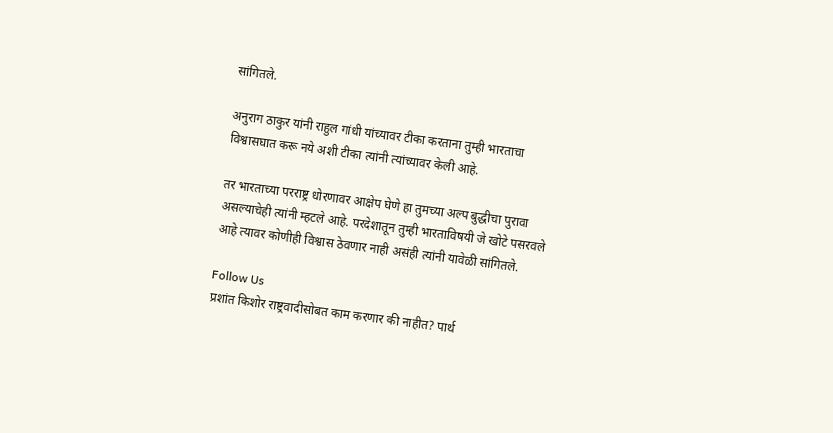सांगितले.

अनुराग ठाकुर यांनी राहुल गांधी यांच्यावर टीका करताना तुम्ही भारताचा विश्वासघात करू नये अशी टीका त्यांनी त्यांच्यावर केली आहे.

तर भारताच्या परराष्ट्र धोरणावर आक्षेप घेणे हा तुमच्या अल्प बुद्धीचा पुरावा असल्याचेही त्यांनी म्हटले आहे. परदेशातून तुम्ही भारताविषयी जे खोटे पसरवले आहे त्यावर कोणीही विश्वास ठेवणार नाही असंही त्यांनी यावेळी सांगितले.

Follow Us
प्रशांत किशोर राष्ट्रवादीसोबत काम करणार की नाहीत? पार्थ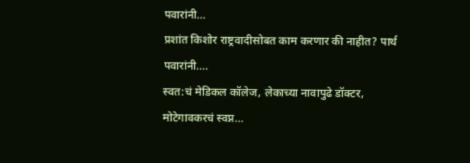पवारांनी...
प्रशांत किशोर राष्ट्रवादीसोबत काम करणार की नाहीत? पार्थ पवारांनी....
स्वत:चं मेडिकल कॉलेज, लेकाच्या नावापुढे डॉक्टर, मोटेगावकरचं स्वप्न...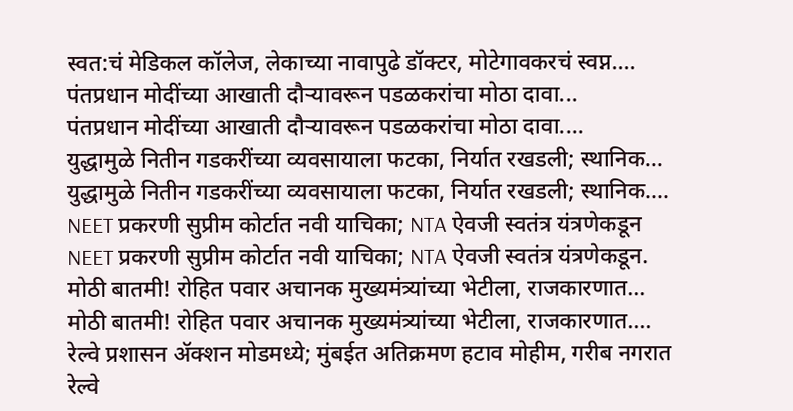स्वत:चं मेडिकल कॉलेज, लेकाच्या नावापुढे डॉक्टर, मोटेगावकरचं स्वप्न....
पंतप्रधान मोदींच्या आखाती दौऱ्यावरून पडळकरांचा मोठा दावा...
पंतप्रधान मोदींच्या आखाती दौऱ्यावरून पडळकरांचा मोठा दावा....
युद्धामुळे नितीन गडकरींच्या व्यवसायाला फटका, निर्यात रखडली; स्थानिक...
युद्धामुळे नितीन गडकरींच्या व्यवसायाला फटका, निर्यात रखडली; स्थानिक....
NEET प्रकरणी सुप्रीम कोर्टात नवी याचिका; NTA ऐवजी स्वतंत्र यंत्रणेकडून
NEET प्रकरणी सुप्रीम कोर्टात नवी याचिका; NTA ऐवजी स्वतंत्र यंत्रणेकडून.
मोठी बातमी! रोहित पवार अचानक मुख्यमंत्र्यांच्या भेटीला, राजकारणात...
मोठी बातमी! रोहित पवार अचानक मुख्यमंत्र्यांच्या भेटीला, राजकारणात....
रेल्वे प्रशासन ॲक्शन मोडमध्ये; मुंबईत अतिक्रमण हटाव मोहीम, गरीब नगरात
रेल्वे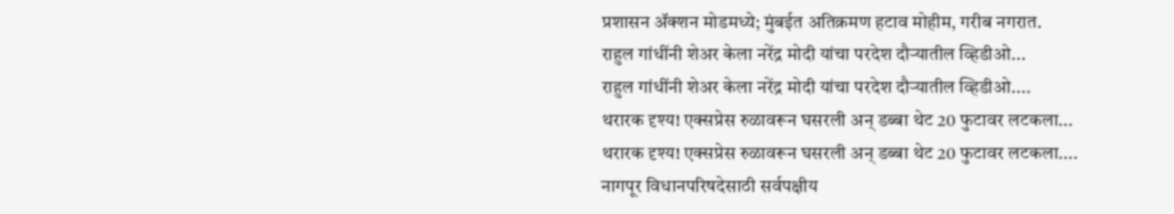प्रशासन ॲक्शन मोडमध्ये; मुंबईत अतिक्रमण हटाव मोहीम, गरीब नगरात.
राहुल गांधींनी शेअर केला नरेंद्र मोदी यांचा परदेश दौऱ्यातील व्हिडीओ...
राहुल गांधींनी शेअर केला नरेंद्र मोदी यांचा परदेश दौऱ्यातील व्हिडीओ....
थरारक दृश्य! एक्सप्रेस रुळावरून घसरली अन् डब्बा थेट 20 फुटावर लटकला...
थरारक दृश्य! एक्सप्रेस रुळावरून घसरली अन् डब्बा थेट 20 फुटावर लटकला....
नागपूर विधानपरिषदेसाठी सर्वपक्षीय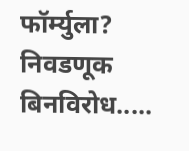फॉर्म्युला? निवडणूक बिनविरोध.....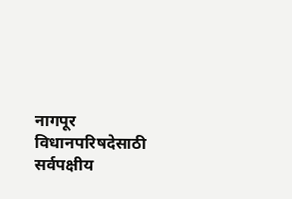नागपूर विधानपरिषदेसाठी सर्वपक्षीय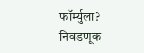फॉर्म्युला? निवडणूक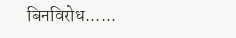बिनविरोध......